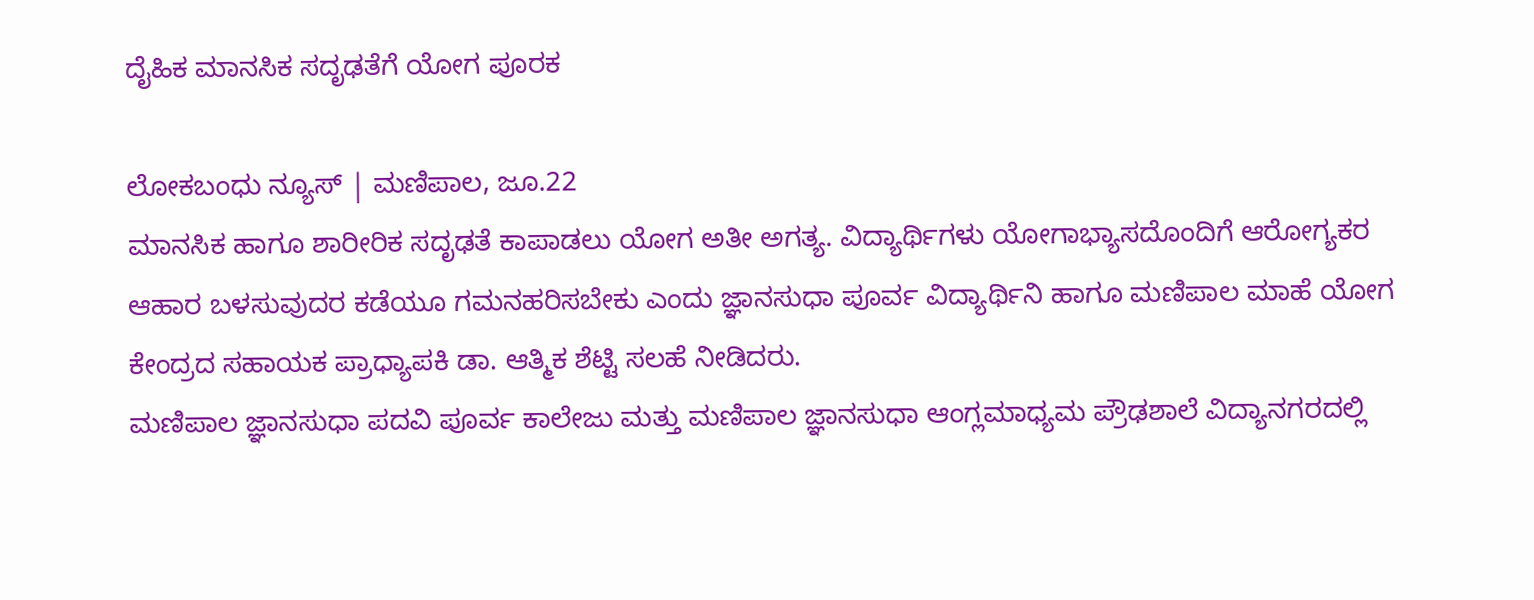ದೈಹಿಕ ಮಾನಸಿಕ ಸದೃಢತೆಗೆ ಯೋಗ ಪೂರಕ

ಲೋಕಬಂಧು ನ್ಯೂಸ್ | ಮಣಿಪಾಲ, ಜೂ.22
ಮಾನಸಿಕ ಹಾಗೂ ಶಾರೀರಿಕ ಸದೃಢತೆ ಕಾಪಾಡಲು ಯೋಗ ಅತೀ ಅಗತ್ಯ. ವಿದ್ಯಾರ್ಥಿಗಳು ಯೋಗಾಭ್ಯಾಸದೊಂದಿಗೆ ಆರೋಗ್ಯಕರ ಆಹಾರ ಬಳಸುವುದರ ಕಡೆಯೂ ಗಮನಹರಿಸಬೇಕು ಎಂದು ಜ್ಞಾನಸುಧಾ ಪೂರ್ವ ವಿದ್ಯಾರ್ಥಿನಿ ಹಾಗೂ ಮಣಿಪಾಲ ಮಾಹೆ ಯೋಗ ಕೇಂದ್ರದ ಸಹಾಯಕ ಪ್ರಾಧ್ಯಾಪಕಿ ಡಾ. ಆತ್ಮಿಕ ಶೆಟ್ಟಿ ಸಲಹೆ ನೀಡಿದರು.
ಮಣಿಪಾಲ ಜ್ಞಾನಸುಧಾ ಪದವಿ ಪೂರ್ವ ಕಾಲೇಜು ಮತ್ತು ಮಣಿಪಾಲ ಜ್ಞಾನಸುಧಾ ಆಂಗ್ಲಮಾಧ್ಯಮ ಪ್ರೌಢಶಾಲೆ ವಿದ್ಯಾನಗರದಲ್ಲಿ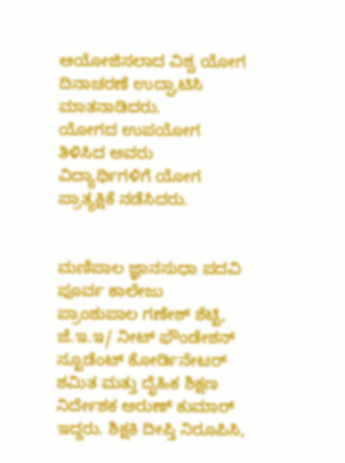ಆಯೋಜಿಸಲಾದ ವಿಶ್ವ ಯೋಗ ದಿನಾಚರಣೆ ಉದ್ಘಾಟಿಸಿ ಮಾತನಾಡಿದರು.
ಯೋಗದ ಉಪಯೋಗ ತಿಳಿಸಿದ ಅವರು ವಿದ್ಯಾರ್ಥಿಗಳಿಗೆ ಯೋಗ ಪ್ರಾತ್ಯಕ್ಷಿಕೆ ನಡೆಸಿದರು.


ಮಣಿಪಾಲ ಜ್ಞಾನಸುಧಾ ಪದವಿ ಪೂರ್ವ ಕಾಲೇಜು  ಪ್ರಾಂಶುಪಾಲ ಗಣೇಶ್ ಶೆಟ್ಟಿ, ಜೆ.ಇ.ಇ/ ನೀಟ್ ಫೌಂಡೇಶನ್ ಸ್ಟೂಡೆಂಟ್ ಕೋರ್ಡಿನೇಟರ್ ಶಮಿತ ಮತ್ತು ದೈಹಿಕ ಶಿಕ್ಷಣ ನಿರ್ದೇಶಕ ಅರುಣ್ ಕುಮಾರ್ ಇದ್ದರು. ಶಿಕ್ಷಕಿ ದೀಪ್ತಿ ನಿರೂಪಿಸಿ,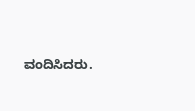ವಂದಿಸಿದರು.